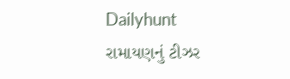Dailyhunt
રામાયણનું ટીઝર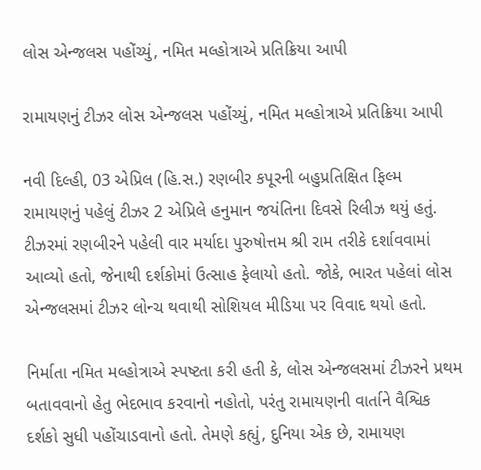લોસ એન્જલસ પહોંચ્યું, નમિત મલ્હોત્રાએ પ્રતિક્રિયા આપી

રામાયણનું ટીઝર લોસ એન્જલસ પહોંચ્યું, નમિત મલ્હોત્રાએ પ્રતિક્રિયા આપી

નવી દિલ્હી, 03 એપ્રિલ (હિ.સ.) રણબીર કપૂરની બહુપ્રતિક્ષિત ફિલ્મ રામાયણનું પહેલું ટીઝર 2 એપ્રિલે હનુમાન જયંતિના દિવસે રિલીઝ થયું હતું. ટીઝરમાં રણબીરને પહેલી વાર મર્યાદા પુરુષોત્તમ શ્રી રામ તરીકે દર્શાવવામાં આવ્યો હતો, જેનાથી દર્શકોમાં ઉત્સાહ ફેલાયો હતો. જોકે, ભારત પહેલાં લોસ એન્જલસમાં ટીઝર લોન્ચ થવાથી સોશિયલ મીડિયા પર વિવાદ થયો હતો.

નિર્માતા નમિત મલ્હોત્રાએ સ્પષ્ટતા કરી હતી કે, લોસ એન્જલસમાં ટીઝરને પ્રથમ બતાવવાનો હેતુ ભેદભાવ કરવાનો નહોતો, પરંતુ રામાયણની વાર્તાને વૈશ્વિક દર્શકો સુધી પહોંચાડવાનો હતો. તેમણે કહ્યું, દુનિયા એક છે, રામાયણ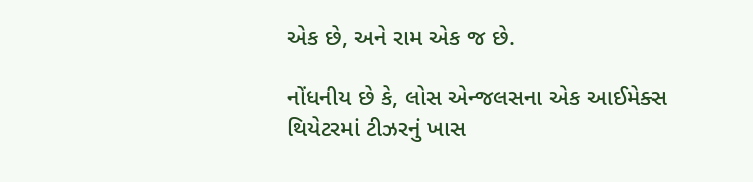એક છે, અને રામ એક જ છે.

નોંધનીય છે કે, લોસ એન્જલસના એક આઈમેક્સ થિયેટરમાં ટીઝરનું ખાસ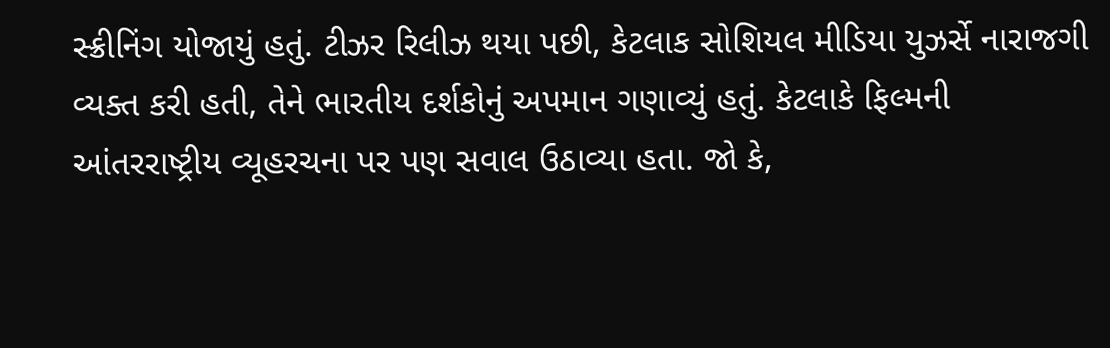સ્ક્રીનિંગ યોજાયું હતું. ટીઝર રિલીઝ થયા પછી, કેટલાક સોશિયલ મીડિયા યુઝર્સે નારાજગી વ્યક્ત કરી હતી, તેને ભારતીય દર્શકોનું અપમાન ગણાવ્યું હતું. કેટલાકે ફિલ્મની આંતરરાષ્ટ્રીય વ્યૂહરચના પર પણ સવાલ ઉઠાવ્યા હતા. જો કે,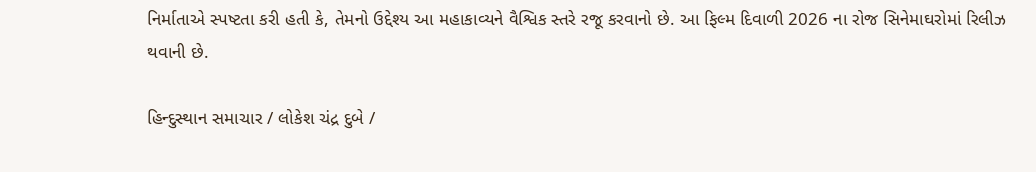નિર્માતાએ સ્પષ્ટતા કરી હતી કે, તેમનો ઉદ્દેશ્ય આ મહાકાવ્યને વૈશ્વિક સ્તરે રજૂ કરવાનો છે. આ ફિલ્મ દિવાળી 2026 ના રોજ સિનેમાઘરોમાં રિલીઝ થવાની છે.

હિન્દુસ્થાન સમાચાર / લોકેશ ચંદ્ર દુબે /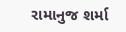રામાનુજ શર્મા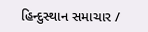હિન્દુસ્થાન સમાચાર /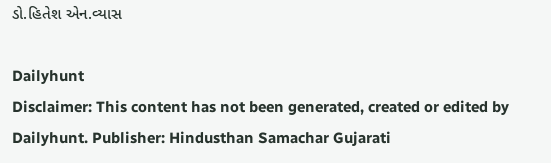ડો.હિતેશ એન.વ્યાસ

Dailyhunt
Disclaimer: This content has not been generated, created or edited by Dailyhunt. Publisher: Hindusthan Samachar Gujarati